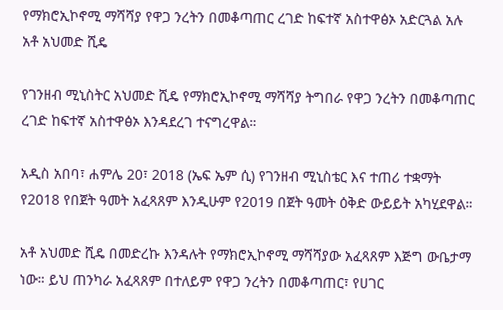የማክሮኢኮኖሚ ማሻሻያ የዋጋ ንረትን በመቆጣጠር ረገድ ከፍተኛ አስተዋፅኦ አድርጓል አሉ አቶ አህመድ ሺዴ

የገንዘብ ሚኒስትር አህመድ ሺዴ የማክሮኢኮኖሚ ማሻሻያ ትግበራ የዋጋ ንረትን በመቆጣጠር ረገድ ከፍተኛ አስተዋፅኦ እንዳደረገ ተናግረዋል።

አዲስ አበባ፣ ሐምሌ 20፣ 2018 (ኤፍ ኤም ሲ) የገንዘብ ሚኒስቴር እና ተጠሪ ተቋማት የ2018 የበጀት ዓመት አፈጻጸም እንዲሁም የ2019 በጀት ዓመት ዕቅድ ውይይት አካሂደዋል።

አቶ አህመድ ሺዴ በመድረኩ እንዳሉት የማክሮኢኮኖሚ ማሻሻያው አፈጻጸም እጅግ ውቤታማ ነው። ይህ ጠንካራ አፈጻጸም በተለይም የዋጋ ንረትን በመቆጣጠር፣ የሀገር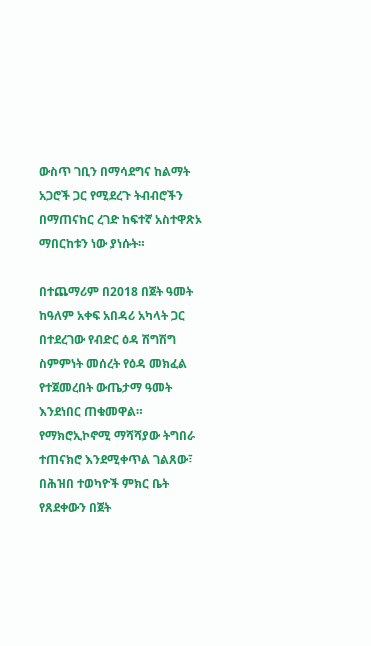ውስጥ ገቢን በማሳደግና ከልማት አጋሮች ጋር የሚደረጉ ትብብሮችን በማጠናከር ረገድ ከፍተኛ አስተዋጽኦ ማበርከቱን ነው ያነሱት።

በተጨማሪም በ2018 በጀት ዓመት ከዓለም አቀፍ አበዳሪ አካላት ጋር በተደረገው የብድር ዕዳ ሽግሽግ ስምምነት መሰረት የዕዳ መክፈል የተጀመረበት ውጤታማ ዓመት እንደነበር ጠቁመዋል። የማክሮኢኮኖሚ ማሻሻያው ትግበራ ተጠናክሮ እንደሚቀጥል ገልጸው፣ በሕዝበ ተወካዮች ምክር ቤት የጸደቀውን በጀት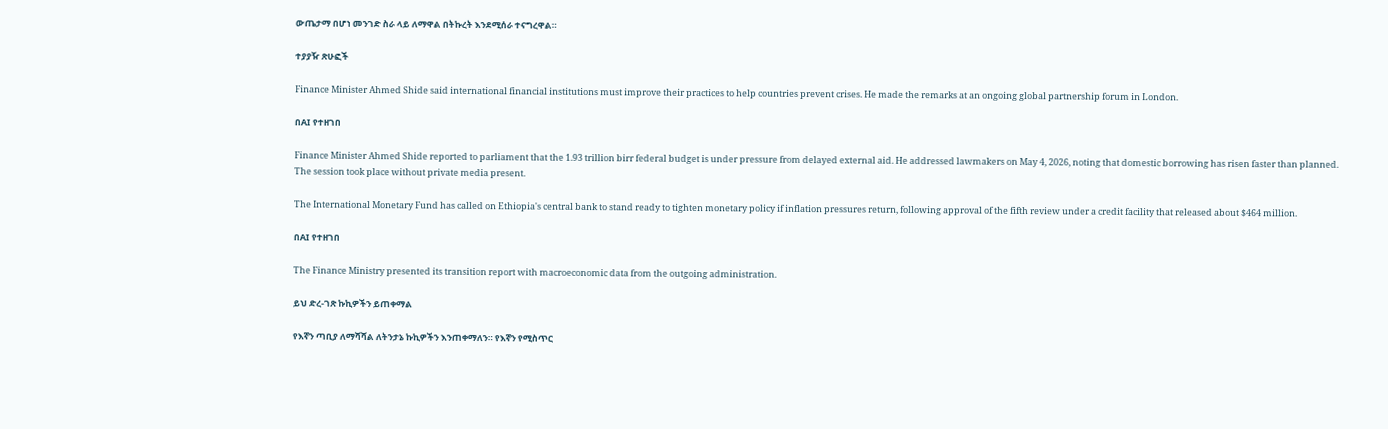ውጤታማ በሆነ መንገድ ስራ ላይ ለማዋል በትኩረት እንደሚሰራ ተናግረዋል።

ተያያዥ ጽሁፎች

Finance Minister Ahmed Shide said international financial institutions must improve their practices to help countries prevent crises. He made the remarks at an ongoing global partnership forum in London.

በAI የተዘገበ

Finance Minister Ahmed Shide reported to parliament that the 1.93 trillion birr federal budget is under pressure from delayed external aid. He addressed lawmakers on May 4, 2026, noting that domestic borrowing has risen faster than planned. The session took place without private media present.

The International Monetary Fund has called on Ethiopia's central bank to stand ready to tighten monetary policy if inflation pressures return, following approval of the fifth review under a credit facility that released about $464 million.

በAI የተዘገበ

The Finance Ministry presented its transition report with macroeconomic data from the outgoing administration.

ይህ ድረ-ገጽ ኩኪዎችን ይጠቀማል

የእኛን ጣቢያ ለማሻሻል ለትንታኔ ኩኪዎችን እንጠቀማለን። የእኛን የሚስጥር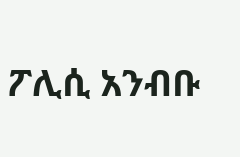ፖሊሲ አንብቡ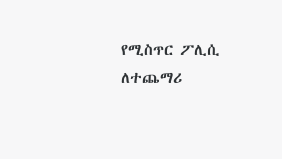የሚስጥር ፖሊሲ ለተጨማሪ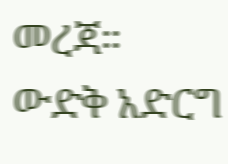መረጃ።
ውድቅ አድርግ